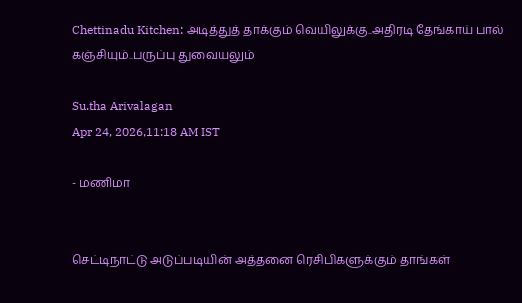Chettinadu Kitchen: அடித்துத் தாக்கும் வெயிலுக்கு..அதிரடி தேங்காய் பால் கஞ்சியும்..பருப்பு துவையலும்

Su.tha Arivalagan
Apr 24, 2026,11:18 AM IST

- மணிமா


செட்டிநாட்டு அடுப்படியின் அத்தனை ரெசிபிகளுக்கும் தாங்கள்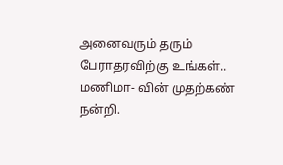அனைவரும் தரும் பேராதரவிற்கு உங்கள்.. மணிமா- வின் முதற்கண் நன்றி.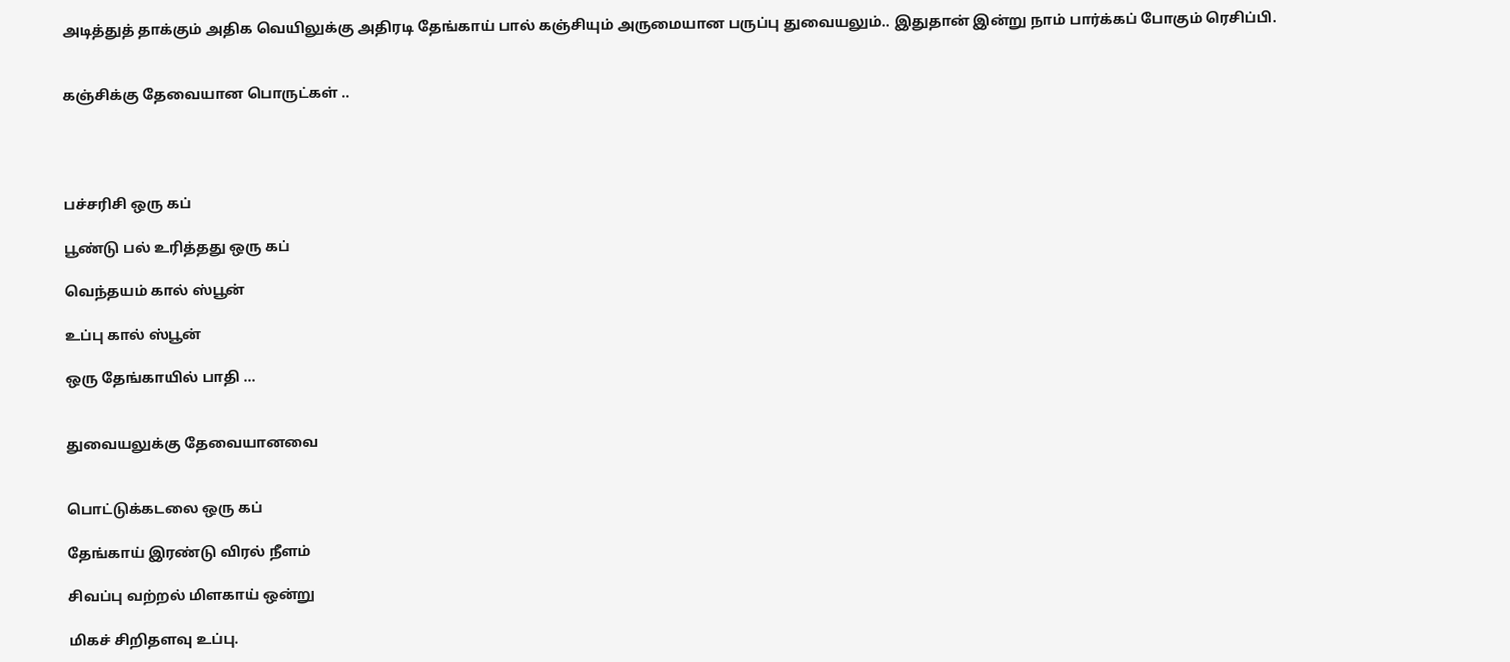அடித்துத் தாக்கும் அதிக வெயிலுக்கு அதிரடி தேங்காய் பால் கஞ்சியும் அருமையான பருப்பு துவையலும்.. இதுதான் இன்று நாம் பார்க்கப் போகும் ரெசிப்பி.


கஞ்சிக்கு தேவையான பொருட்கள் ..




பச்சரிசி ஒரு கப்

பூண்டு பல் உரித்தது ஒரு கப்

வெந்தயம் கால் ஸ்பூன்

உப்பு கால் ஸ்பூன்

ஒரு தேங்காயில் பாதி ...


துவையலுக்கு தேவையானவை


பொட்டுக்கடலை ஒரு கப்

தேங்காய் இரண்டு விரல் நீளம்

சிவப்பு வற்றல் மிளகாய் ஒன்று

மிகச் சிறிதளவு உப்பு.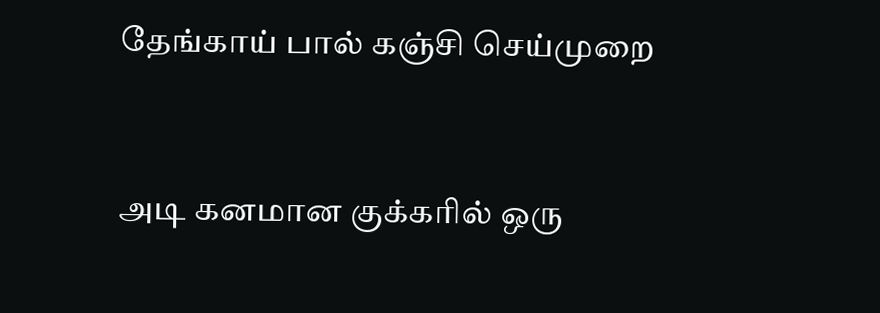தேங்காய் பால் கஞ்சி செய்முறை


அடி கனமான குக்கரில் ஒரு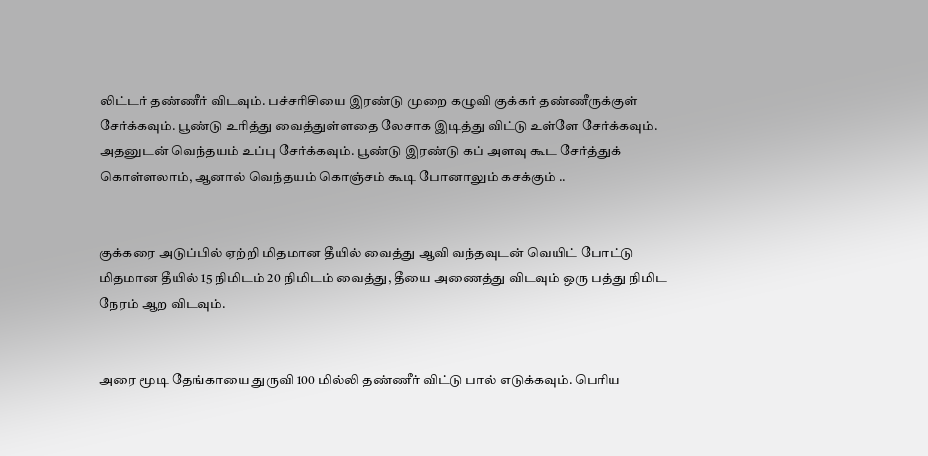லிட்டர் தண்ணீர் விடவும். பச்சரிசியை இரண்டு முறை கழுவி குக்கர் தண்ணீருக்குள் சேர்க்கவும். பூண்டு உரித்து வைத்துள்ளதை லேசாக இடித்து விட்டு உள்ளே சேர்க்கவும். அதனுடன் வெந்தயம் உப்பு சேர்க்கவும். பூண்டு இரண்டு கப் அளவு கூட சேர்த்துக் கொள்ளலாம், ஆனால் வெந்தயம் கொஞ்சம் கூடி போனாலும் கசக்கும் ..


குக்கரை அடுப்பில் ஏற்றி மிதமான தீயில் வைத்து ஆவி வந்தவுடன் வெயிட் போட்டு மிதமான தீயில் 15 நிமிடம் 20 நிமிடம் வைத்து, தீயை அணைத்து விடவும் ஒரு பத்து நிமிட நேரம் ஆற விடவும்.


அரை மூடி தேங்காயை துருவி 100 மில்லி தண்ணீர் விட்டு பால் எடுக்கவும். பெரிய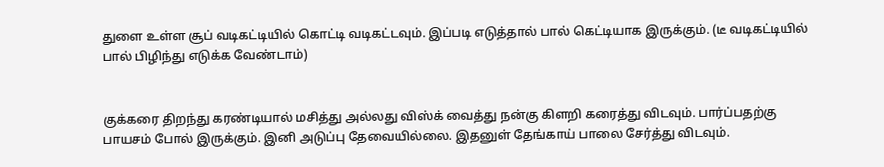துளை உள்ள சூப் வடிகட்டியில் கொட்டி வடிகட்டவும். இப்படி எடுத்தால் பால் கெட்டியாக இருக்கும். (டீ வடிகட்டியில் பால் பிழிந்து எடுக்க வேண்டாம்)


குக்கரை திறந்து கரண்டியால் மசித்து அல்லது விஸ்க் வைத்து நன்கு கிளறி கரைத்து விடவும். பார்ப்பதற்கு பாயசம் போல் இருக்கும். இனி அடுப்பு தேவையில்லை. இதனுள் தேங்காய் பாலை சேர்த்து விடவும்.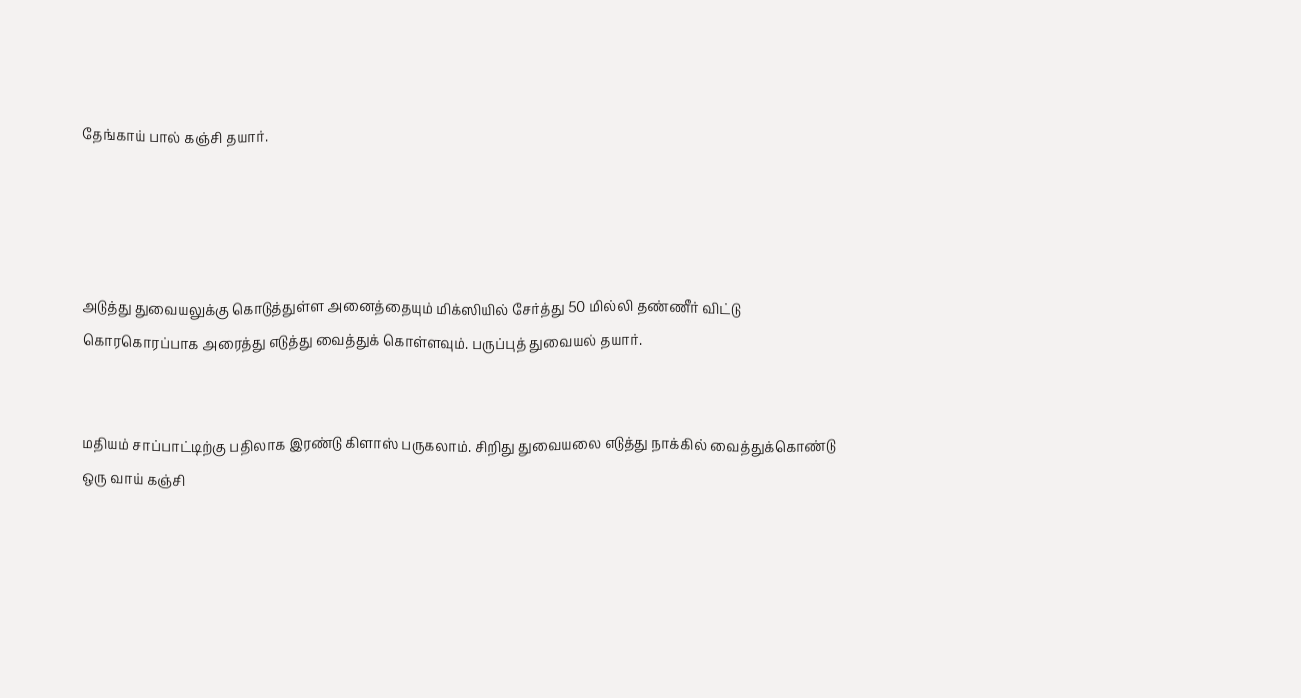தேங்காய் பால் கஞ்சி தயார்.




அடுத்து துவையலுக்கு கொடுத்துள்ள அனைத்தையும் மிக்ஸியில் சேர்த்து 50 மில்லி தண்ணீர் விட்டு கொரகொரப்பாக அரைத்து எடுத்து வைத்துக் கொள்ளவும். பருப்புத் துவையல் தயார்.


மதியம் சாப்பாட்டிற்கு பதிலாக இரண்டு கிளாஸ் பருகலாம். சிறிது துவையலை எடுத்து நாக்கில் வைத்துக்கொண்டு ஒரு வாய் கஞ்சி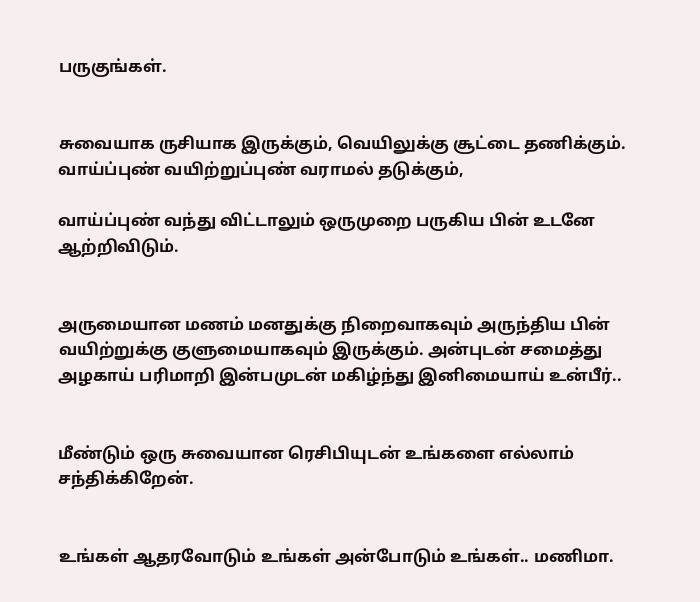பருகுங்கள்.


சுவையாக ருசியாக இருக்கும், வெயிலுக்கு சூட்டை தணிக்கும். வாய்ப்புண் வயிற்றுப்புண் வராமல் தடுக்கும்,

வாய்ப்புண் வந்து விட்டாலும் ஒருமுறை பருகிய பின் உடனே ஆற்றிவிடும்.


அருமையான மணம் மனதுக்கு நிறைவாகவும் அருந்திய பின் வயிற்றுக்கு குளுமையாகவும் இருக்கும். அன்புடன் சமைத்து அழகாய் பரிமாறி இன்பமுடன் மகிழ்ந்து இனிமையாய் உன்பீர்..


மீண்டும் ஒரு சுவையான ரெசிபியுடன் உங்களை எல்லாம் சந்திக்கிறேன்.


உங்கள் ஆதரவோடும் உங்கள் அன்போடும் உங்கள்.. மணிமா.